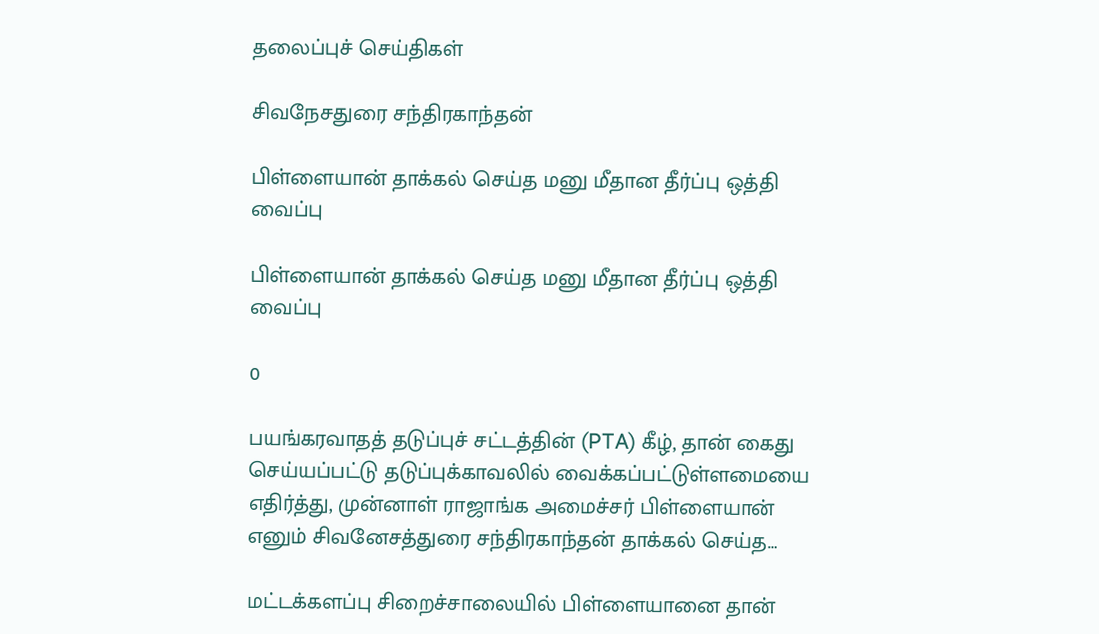தலைப்புச் செய்திகள்

சிவநேசதுரை சந்திரகாந்தன்

பிள்ளையான் தாக்கல் செய்த மனு மீதான தீர்ப்பு ஒத்தி வைப்பு

பிள்ளையான் தாக்கல் செய்த மனு மீதான தீர்ப்பு ஒத்தி வைப்பு

0

பயங்கரவாதத் தடுப்புச் சட்டத்தின் (PTA) கீழ், தான் கைது செய்யப்பட்டு தடுப்புக்காவலில் வைக்கப்பட்டுள்ளமையை எதிர்த்து, முன்னாள் ராஜாங்க அமைச்சர் பிள்ளையான் எனும் சிவனேசத்துரை சந்திரகாந்தன் தாக்கல் செய்த…

மட்டக்களப்பு சிறைச்சாலையில் பிள்ளையானை தான்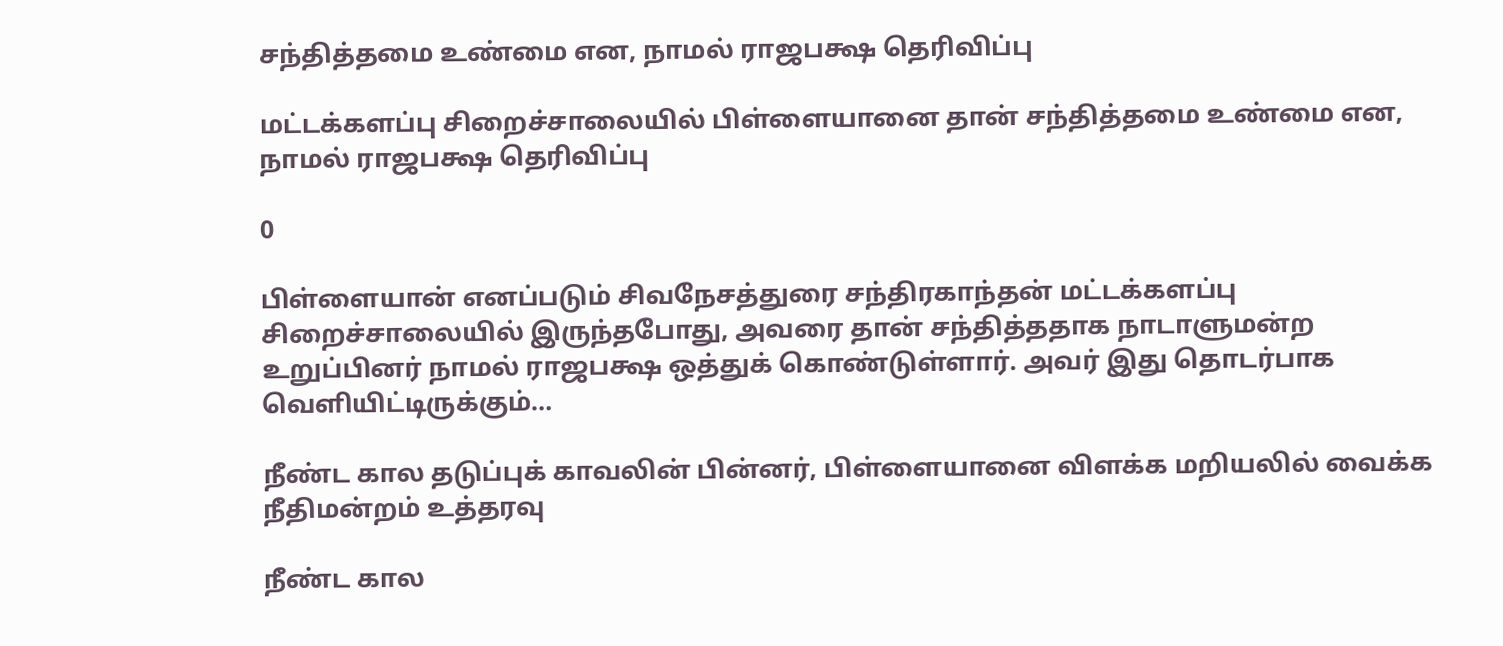சந்தித்தமை உண்மை என, நாமல் ராஜபக்ஷ தெரிவிப்பு

மட்டக்களப்பு சிறைச்சாலையில் பிள்ளையானை தான் சந்தித்தமை உண்மை என, நாமல் ராஜபக்ஷ தெரிவிப்பு

0

பிள்ளையான் எனப்படும் சிவநேசத்துரை சந்திரகாந்தன் மட்டக்களப்பு சிறைச்சாலையில் இருந்தபோது, அவரை தான் சந்தித்ததாக நாடாளுமன்ற உறுப்பினர் நாமல் ராஜபக்ஷ ஒத்துக் கொண்டுள்ளார். அவர் இது தொடர்பாக வெளியிட்டிருக்கும்…

நீண்ட கால தடுப்புக் காவலின் பின்னர், பிள்ளையானை விளக்க மறியலில் வைக்க நீதிமன்றம் உத்தரவு

நீண்ட கால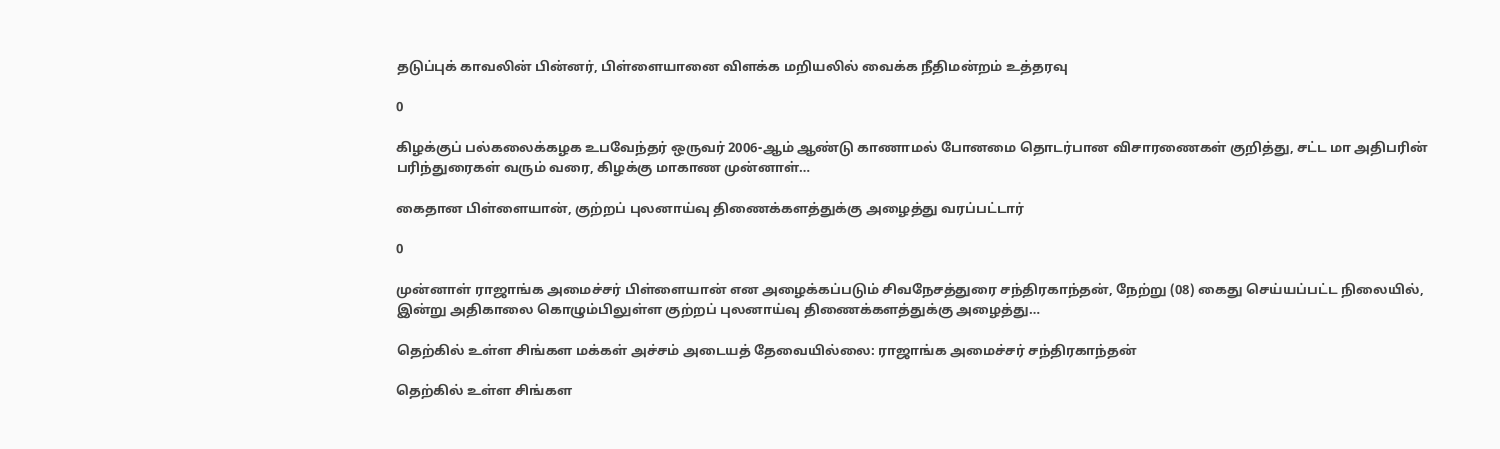தடுப்புக் காவலின் பின்னர், பிள்ளையானை விளக்க மறியலில் வைக்க நீதிமன்றம் உத்தரவு

0

கிழக்குப் பல்கலைக்கழக உபவேந்தர் ஒருவர் 2006-ஆம் ஆண்டு காணாமல் போனமை தொடர்பான விசாரணைகள் குறித்து, சட்ட மா அதிபரின் பரிந்துரைகள் வரும் வரை, கிழக்கு மாகாண முன்னாள்…

கைதான பிள்ளையான், குற்றப் புலனாய்வு திணைக்களத்துக்கு அழைத்து வரப்பட்டார்

0

முன்னாள் ராஜாங்க அமைச்சர் பிள்ளையான் என அழைக்கப்படும் சிவநேசத்துரை சந்திரகாந்தன், நேற்று (08) கைது செய்யப்பட்ட நிலையில், இன்று அதிகாலை கொழும்பிலுள்ள குற்றப் புலனாய்வு திணைக்களத்துக்கு அழைத்து…

தெற்கில் உள்ள சிங்கள மக்கள் அச்சம் அடையத் தேவையில்லை: ராஜாங்க அமைச்சர் சந்திரகாந்தன்

தெற்கில் உள்ள சிங்கள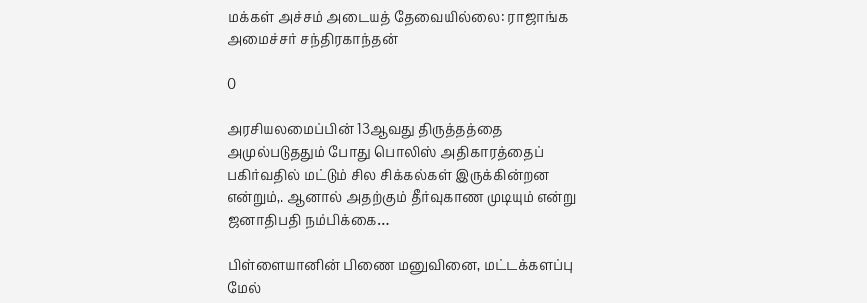மக்கள் அச்சம் அடையத் தேவையில்லை: ராஜாங்க அமைச்சர் சந்திரகாந்தன்

0

அரசியலமைப்பின் 13ஆவது திருத்தத்தை அமுல்படுததும் போது பொலிஸ் அதிகாரத்தைப் பகிர்வதில் மட்டும் சில சிக்கல்கள் இருக்கின்றன என்றும்,. ஆனால் அதற்கும் தீர்வுகாண முடியும் என்று ஜனாதிபதி நம்பிக்கை…

பிள்ளையானின் பிணை மனுவினை, மட்டக்களப்பு மேல்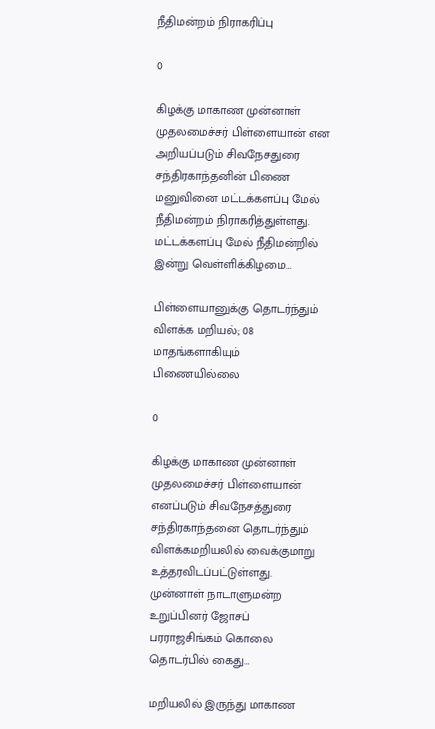நீதிமன்றம் நிராகரிப்பு

0

கிழக்கு மாகாண முன்னாள் முதலமைச்சர் பிள்ளையான் என அறியப்படும் சிவநேசதுரை சந்திரகாந்தனின் பிணை மனுவினை மட்டக்களப்பு மேல் நீதிமன்றம் நிராகரித்துள்ளது. மட்டக்களப்பு மேல் நீதிமன்றில் இன்று வெள்ளிக்கிழமை…

பிள்ளையானுக்கு தொடர்ந்தும் விளக்க மறியல்; 08 மாதங்களாகியும் பிணையில்லை

0

கிழக்கு மாகாண முன்னாள் முதலமைச்சர் பிள்ளையான் எனப்படும் சிவநேசத்துரை சந்திரகாந்தனை தொடர்ந்தும் விளக்கமறியலில் வைக்குமாறு உத்தரவிடப்பட்டுள்ளது. முன்னாள் நாடாளுமன்ற உறுப்பினர் ஜோசப் பரராஜசிங்கம் கொலை தொடர்பில் கைது…

மறியலில் இருந்து மாகாண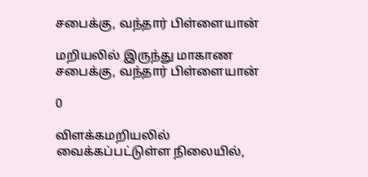சபைக்கு, வந்தார் பிள்ளையான்

மறியலில் இருந்து மாகாண சபைக்கு, வந்தார் பிள்ளையான்

0

விளக்கமறியலில் வைக்கப்பட்டுள்ள நிலையில்,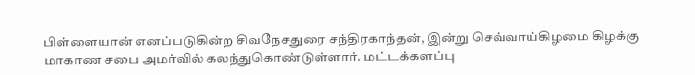பிள்ளையான் எனப்படுகின்ற சிவநேசதுரை சந்திரகாந்தன், இன்று செவ்வாய்கிழமை கிழக்கு மாகாண சபை அமர்வில் கலந்துகொண்டுள்ளார். மட்டக்களப்பு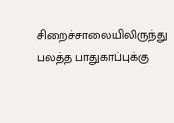சிறைச்சாலையிலிருந்து பலத்த பாதுகாப்புக்கு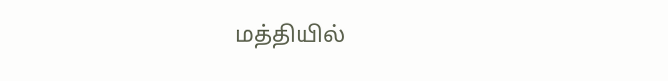மத்தியில்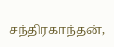சந்திரகாந்தன்,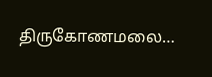திருகோணமலை…